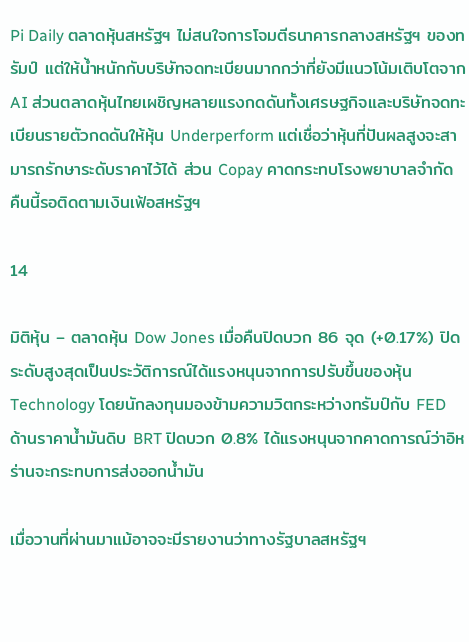Pi Daily ตลาดหุ้นสหรัฐฯ ไม่สนใจการโจมตีธนาคารกลางสหรัฐฯ ของทรัมป์ แต่ให้น้ำหนักกับบริษัทจดทะเบียนมากกว่าที่ยังมีแนวโน้มเติบโตจาก AI ส่วนตลาดหุ้นไทยเผชิญหลายแรงกดดันทั้งเศรษฐกิจและบริษัทจดทะเบียนรายตัวกดดันให้หุ้น Underperform แต่เชื่อว่าหุ้นที่ปันผลสูงจะสามารถรักษาระดับราคาไว้ได้ ส่วน Copay คาดกระทบโรงพยาบาลจำกัด คืนนี้รอติดตามเงินเฟ้อสหรัฐฯ

14

มิติหุ้น – ตลาดหุ้น Dow Jones เมื่อคืนปิดบวก 86 จุด (+0.17%) ปิดระดับสูงสุดเป็นประวัติการณ์ได้แรงหนุนจากการปรับขึ้นของหุ้น Technology โดยนักลงทุนมองข้ามความวิตกระหว่างทรัมป์กับ FED ด้านราคาน้ำมันดิบ BRT ปิดบวก 0.8% ได้แรงหนุนจากคาดการณ์ว่าอิหร่านจะกระทบการส่งออกน้ำมัน

เมื่อวานที่ผ่านมาแม้อาจจะมีรายงานว่าทางรัฐบาลสหรัฐฯ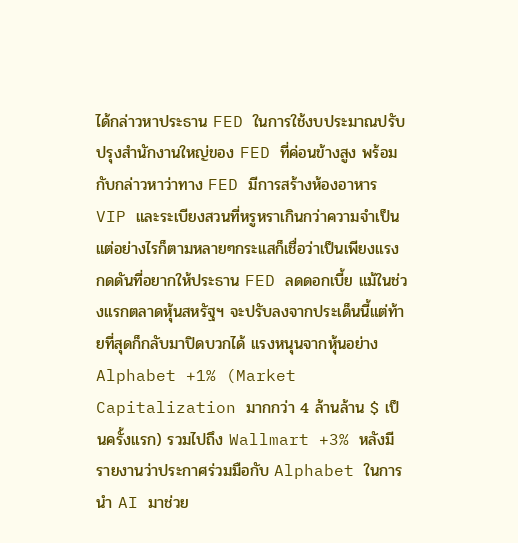ได้กล่าวหาประธาน FED ในการใช้งบประมาณปรับปรุงสำนักงานใหญ่ของ FED ที่ค่อนข้างสูง พร้อมกับกล่าวหาว่าทาง FED มีการสร้างห้องอาหาร VIP และระเบียงสวนที่หรูหราเกินกว่าความจำเป็น แต่อย่างไรก็ตามหลายๆกระแสก็เชื่อว่าเป็นเพียงแรงกดดันที่อยากให้ประธาน FED ลดดอกเบี้ย แม้ในช่วงแรกตลาดหุ้นสหรัฐฯ จะปรับลงจากประเด็นนี้แต่ท้ายที่สุดก็กลับมาปิดบวกได้ แรงหนุนจากหุ้นอย่าง Alphabet +1% (Market Capitalization มากกว่า 4 ล้านล้าน $ เป็นครั้งแรก) รวมไปถึง Wallmart +3% หลังมีรายงานว่าประกาศร่วมมือกับ Alphabet ในการนำ AI มาช่วย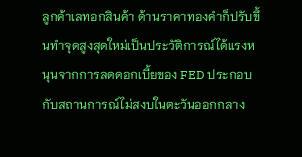ลูกค้าเลทอกสินค้า ด้านราคาทองคำก็ปรับขึ้นทำจุดสูงสุดใหม่เป็นประวัติการณ์ได้แรงหนุนจากการลดดอกเบี้ยของ FED ประกอบกับสถานการณ์ไม่สงบในตะวันออกกลาง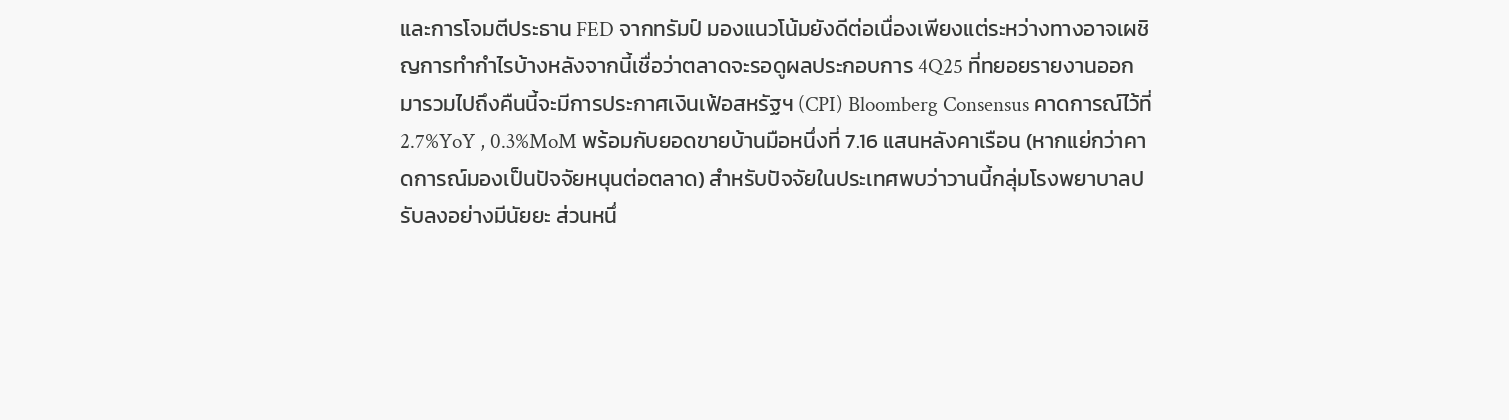และการโจมตีประธาน FED จากทรัมป์ มองแนวโน้มยังดีต่อเนื่องเพียงแต่ระหว่างทางอาจเผชิญการทำกำไรบ้างหลังจากนี้เชื่อว่าตลาดจะรอดูผลประกอบการ 4Q25 ที่ทยอยรายงานออกมารวมไปถึงคืนนี้จะมีการประกาศเงินเฟ้อสหรัฐฯ (CPI) Bloomberg Consensus คาดการณ์ไว้ที่ 2.7%YoY , 0.3%MoM พร้อมกับยอดขายบ้านมือหนึ่งที่ 7.16 แสนหลังคาเรือน (หากแย่กว่าคาดการณ์มองเป็นปัจจัยหนุนต่อตลาด) สำหรับปัจจัยในประเทศพบว่าวานนี้กลุ่มโรงพยาบาลปรับลงอย่างมีนัยยะ ส่วนหนึ่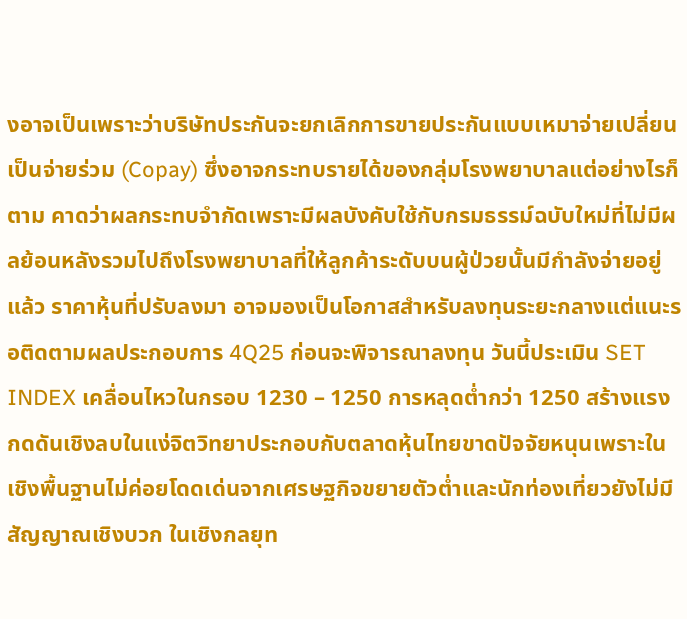งอาจเป็นเพราะว่าบริษัทประกันจะยกเลิกการขายประกันแบบเหมาจ่ายเปลี่ยนเป็นจ่ายร่วม (Copay) ซึ่งอาจกระทบรายได้ของกลุ่มโรงพยาบาลแต่อย่างไรก็ตาม คาดว่าผลกระทบจำกัดเพราะมีผลบังคับใช้กับกรมธรรม์ฉบับใหม่ที่ไม่มีผลย้อนหลังรวมไปถึงโรงพยาบาลที่ให้ลูกค้าระดับบนผู้ป่วยนั้นมีกำลังจ่ายอยู่แล้ว ราคาหุ้นที่ปรับลงมา อาจมองเป็นโอกาสสำหรับลงทุนระยะกลางแต่แนะรอติดตามผลประกอบการ 4Q25 ก่อนจะพิจารณาลงทุน วันนี้ประเมิน SET INDEX เคลื่อนไหวในกรอบ 1230 – 1250 การหลุดต่ำกว่า 1250 สร้างแรงกดดันเชิงลบในแง่จิตวิทยาประกอบกับตลาดหุ้นไทยขาดปัจจัยหนุนเพราะในเชิงพื้นฐานไม่ค่อยโดดเด่นจากเศรษฐกิจขยายตัวต่ำและนักท่องเที่ยวยังไม่มีสัญญาณเชิงบวก ในเชิงกลยุท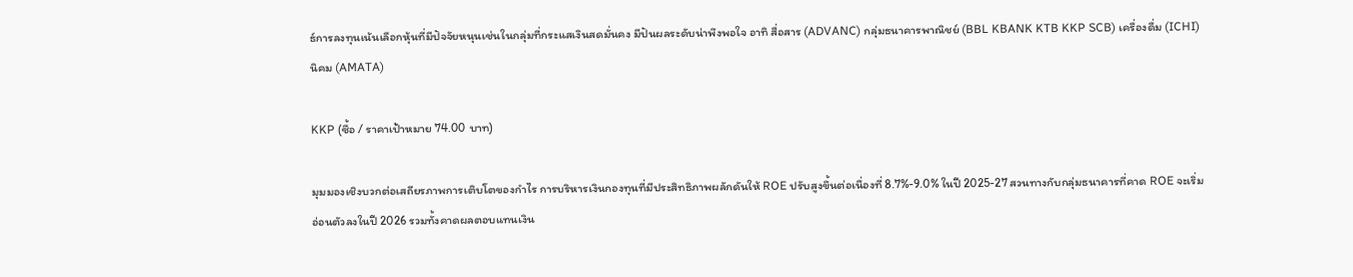ธ์การลงทุนเน้นเลือกหุ้นที่มีปัจจัยหนุนเช่นในกลุ่มที่กระแสเงินสดมั่นคง มีปันผลระดับน่าพึงพอใจ อาทิ สื่อสาร (ADVANC) กลุ่มธนาคารพาณิชย์ (BBL KBANK KTB KKP SCB) เครื่องดื่ม (ICHI) นิคม (AMATA)

KKP (ซื้อ / ราคาเป้าหมาย 74.00 บาท)

มุมมองเชิงบวกต่อเสถียรภาพการเติบโตของกำไร การบริหารเงินกองทุนที่มีประสิทธิภาพผลักดันให้ ROE ปรับสูงขึ้นต่อเนื่องที่ 8.7%-9.0% ในปี 2025-27 สวนทางกับกลุ่มธนาคารที่คาด ROE จะเริ่มอ่อนตัวลงในปี 2026 รวมทั้งคาดผลตอบแทนเงิน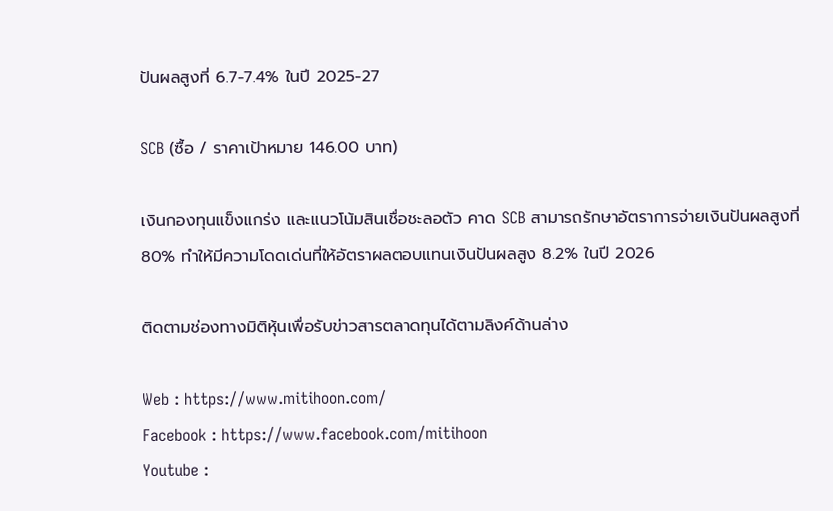ปันผลสูงที่ 6.7-7.4% ในปี 2025-27

SCB (ซื้อ / ราคาเป้าหมาย 146.00 บาท)

เงินกองทุนแข็งแกร่ง และแนวโน้มสินเชื่อชะลอตัว คาด SCB สามารถรักษาอัตราการจ่ายเงินปันผลสูงที่ 80% ทำให้มีความโดดเด่นที่ให้อัตราผลตอบแทนเงินปันผลสูง 8.2% ในปี 2026

ติดตามช่องทางมิติหุ้นเพื่อรับข่าวสารตลาดทุนได้ตามลิงค์ด้านล่าง

Web : https://www.mitihoon.com/
Facebook : https://www.facebook.com/mitihoon
Youtube :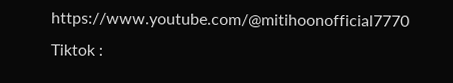https://www.youtube.com/@mitihoonofficial7770
Tiktok :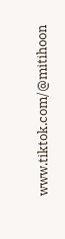www.tiktok.com/@mitihoon